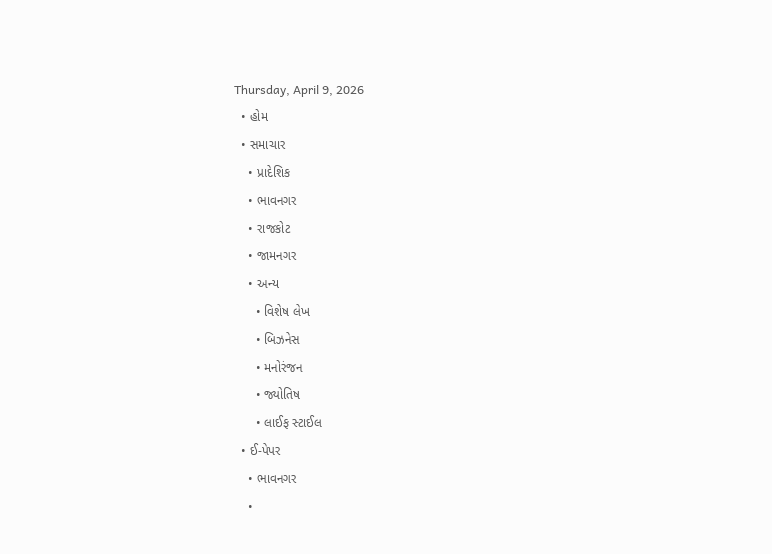Thursday, April 9, 2026
  • હોમ
  • સમાચાર
    • પ્રાદેશિક
    • ભાવનગર
    • રાજકોટ
    • જામનગર
    • અન્ય
      • વિશેષ લેખ
      • બિઝનેસ
      • મનોરંજન
      • જ્યોતિષ
      • લાઈફ સ્ટાઈલ
  • ઈ-પેપર
    • ભાવનગર
    •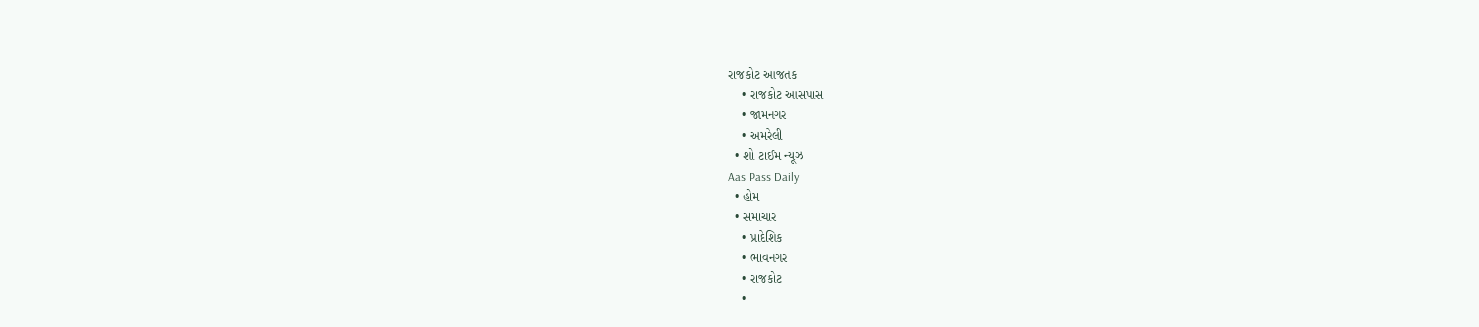રાજકોટ આજતક
    • રાજકોટ આસપાસ
    • જામનગર
    • અમરેલી
  • શો ટાઈમ ન્યૂઝ
Aas Pass Daily
  • હોમ
  • સમાચાર
    • પ્રાદેશિક
    • ભાવનગર
    • રાજકોટ
    •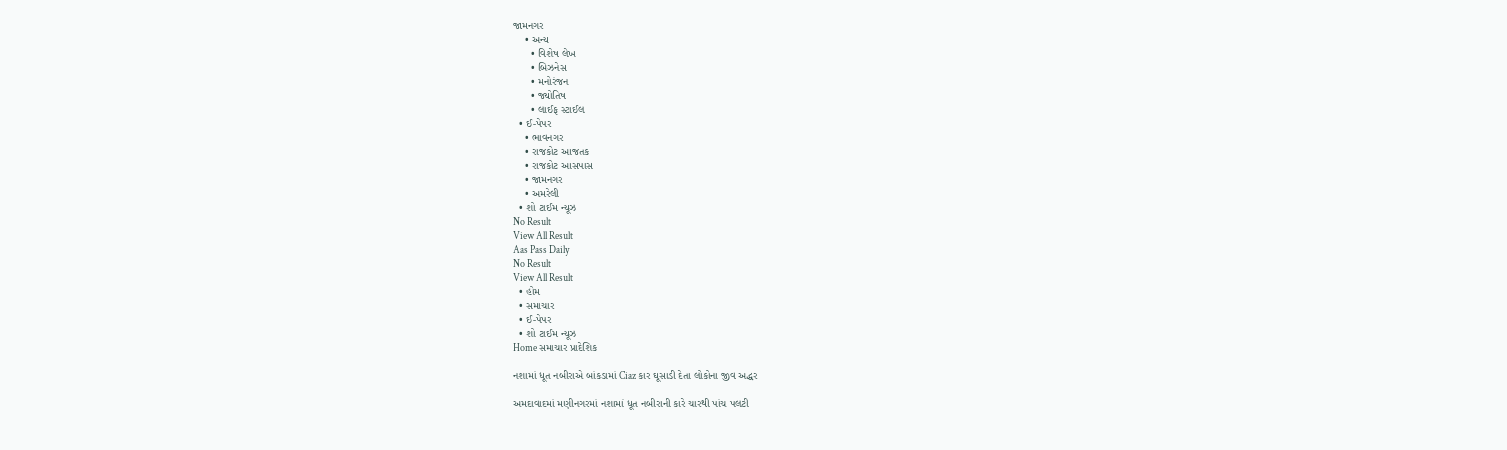જામનગર
    • અન્ય
      • વિશેષ લેખ
      • બિઝનેસ
      • મનોરંજન
      • જ્યોતિષ
      • લાઈફ સ્ટાઈલ
  • ઈ-પેપર
    • ભાવનગર
    • રાજકોટ આજતક
    • રાજકોટ આસપાસ
    • જામનગર
    • અમરેલી
  • શો ટાઈમ ન્યૂઝ
No Result
View All Result
Aas Pass Daily
No Result
View All Result
  • હોમ
  • સમાચાર
  • ઈ-પેપર
  • શો ટાઈમ ન્યૂઝ
Home સમાચાર પ્રાદેશિક

નશામાં ધૂત નબીરાએ બાંકડામાં Ciaz કાર ઘૂસાડી દેતા લોકોના જીવ અદ્ધર

અમદાવાદમાં મણીનગરમાં નશામાં ધૂત નબીરાની કારે ચારથી પાંચ પલટી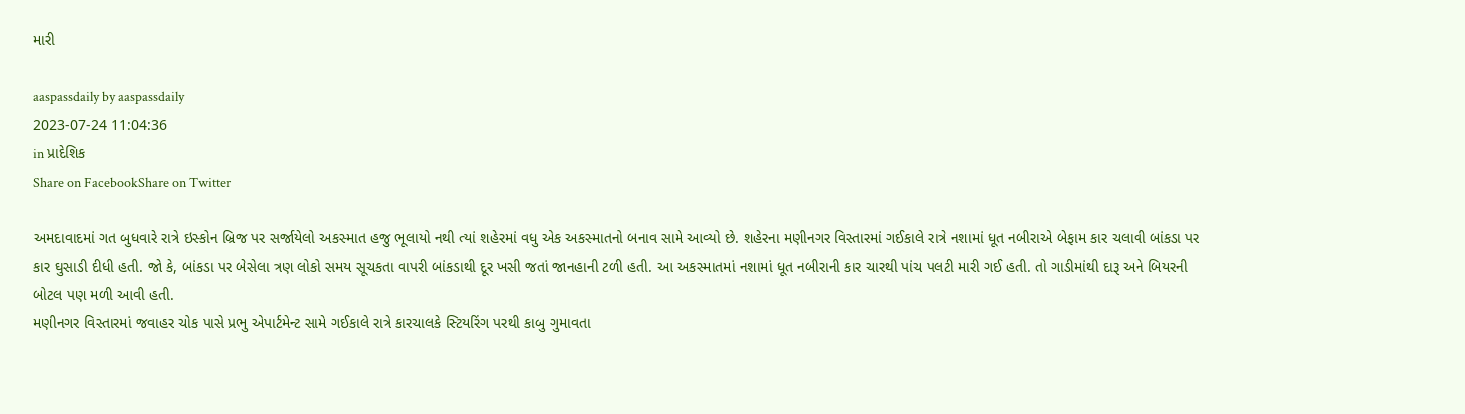મારી

aaspassdaily by aaspassdaily
2023-07-24 11:04:36
in પ્રાદેશિક
Share on FacebookShare on Twitter

અમદાવાદમાં ગત બુધવારે રાત્રે ઇસ્કોન બ્રિજ પર સર્જાયેલો અકસ્માત હજુ ભૂલાયો નથી ત્યાં શહેરમાં વધુ એક અકસ્માતનો બનાવ સામે આવ્યો છે. શહેરના મણીનગર વિસ્તારમાં ગઈકાલે રાત્રે નશામાં ધૂત નબીરાએ બેફામ કાર ચલાવી બાંકડા પર કાર ઘુસાડી દીધી હતી. જો કે, બાંકડા પર બેસેલા ત્રણ લોકો સમય સૂચકતા વાપરી બાંકડાથી દૂર ખસી જતાં જાનહાની ટળી હતી. આ અકસ્માતમાં નશામાં ધૂત નબીરાની કાર ચારથી પાંચ પલટી મારી ગઈ હતી. તો ગાડીમાંથી દારૂ અને બિયરની બોટલ પણ મળી આવી હતી.
મણીનગર વિસ્તારમાં જવાહર ચોક પાસે પ્રભુ એપાર્ટમેન્ટ સામે ગઈકાલે રાત્રે કારચાલકે સ્ટિયરિંગ પરથી કાબુ ગુમાવતા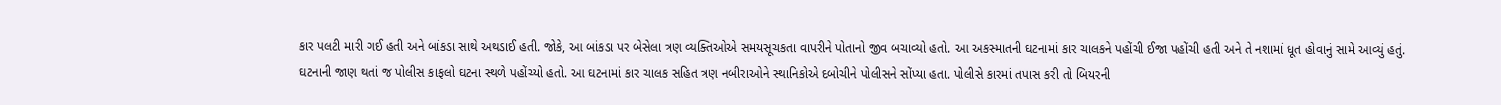કાર પલટી મારી ગઈ હતી અને બાંકડા સાથે અથડાઈ હતી. જોકે, આ બાંકડા પર બેસેલા ત્રણ વ્યક્તિઓએ સમયસૂચકતા વાપરીને પોતાનો જીવ બચાવ્યો હતો. આ અકસ્માતની ઘટનામાં કાર ચાલકને પહોંચી ઈજા પહોંચી હતી અને તે નશામાં ધૂત હોવાનું સામે આવ્યું હતું.
ઘટનાની જાણ થતાં જ પોલીસ કાફલો ઘટના સ્થળે પહોંચ્યો હતો. આ ઘટનામાં કાર ચાલક સહિત ત્રણ નબીરાઓને સ્થાનિકોએ દબોચીને પોલીસને સોંપ્યા હતા. પોલીસે કારમાં તપાસ કરી તો બિયરની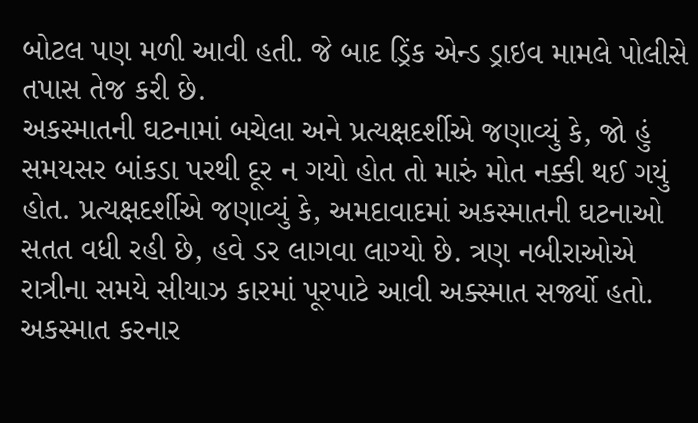બોટલ પણ મળી આવી હતી. જે બાદ ડ્રિંક એન્ડ ડ્રાઇવ મામલે પોલીસે તપાસ તેજ કરી છે.
અકસ્માતની ઘટનામાં બચેલા અને પ્રત્યક્ષદર્શીએ જણાવ્યું કે, જો હું સમયસર બાંકડા પરથી દૂર ન ગયો હોત તો મારું મોત નક્કી થઈ ગયું હોત. પ્રત્યક્ષદર્શીએ જણાવ્યું કે, અમદાવાદમાં અકસ્માતની ઘટનાઓ સતત વધી રહી છે, હવે ડર લાગવા લાગ્યો છે. ત્રણ નબીરાઓએ રાત્રીના સમયે સીયાઝ કારમાં પૂરપાટે આવી અક્સ્માત સર્જ્યો હતો. અકસ્માત કરનાર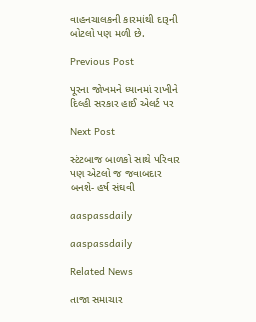વાહનચાલકની કારમાંથી દારૂની બોટલો પણ મળી છે.

Previous Post

પૂરના જોખમને ધ્યાનમાં રાખીને દિલ્હી સરકાર હાઈ એલર્ટ પર

Next Post

સ્ટંટબાજ બાળકો સાથે પરિવાર પણ એટલો જ જવાબદાર બનશે- હર્ષ સંઘવી

aaspassdaily

aaspassdaily

Related News

તાજા સમાચાર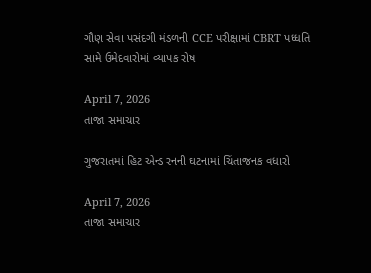ગૌણ સેવા પસંદગી મંડળની CCE પરીક્ષામાં CBRT પધ્ધતિ સામે ઉમેદવારોમાં વ્યાપક રોષ

April 7, 2026
તાજા સમાચાર

ગુજરાતમાં હિટ એન્ડ રનની ઘટનામાં ચિંતાજનક વધારો

April 7, 2026
તાજા સમાચાર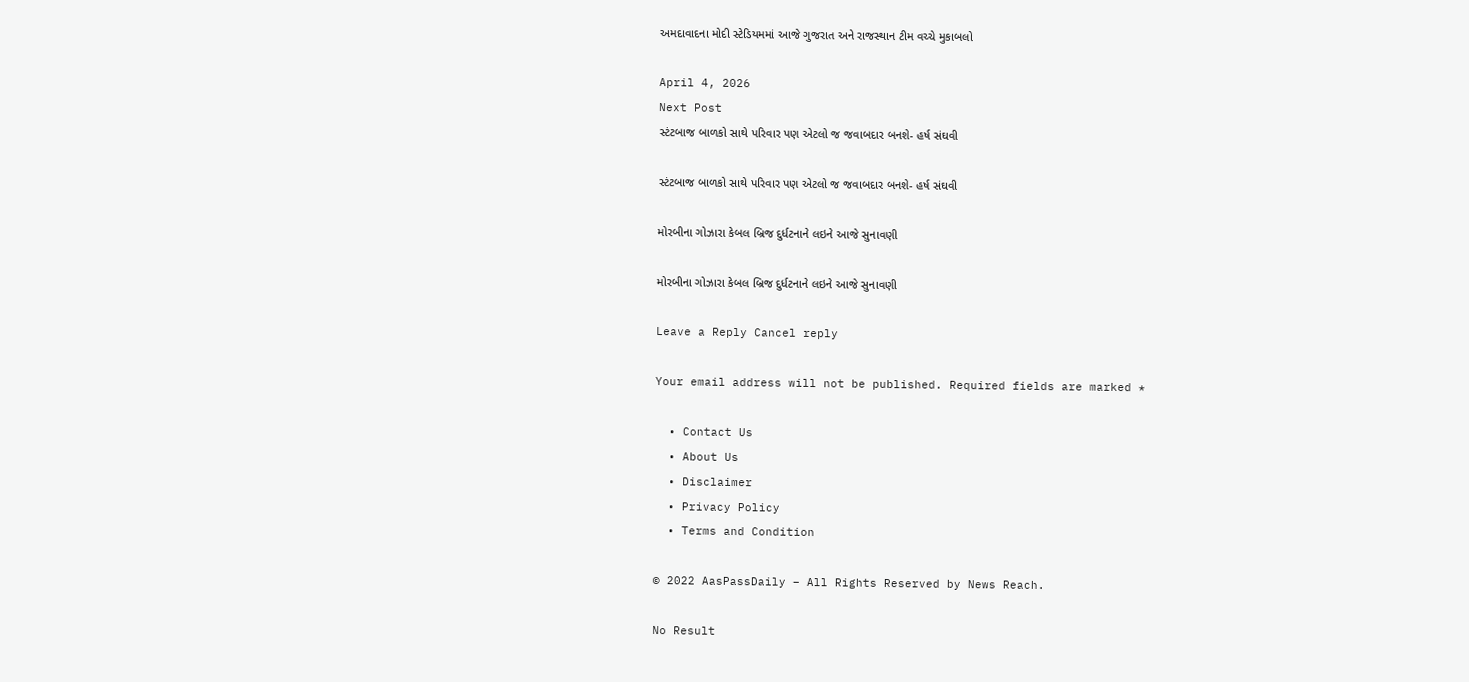અમદાવાદના મોદી સ્ટેડિયમમાં આજે ગુજરાત અને રાજસ્થાન ટીમ વચ્ચે મુકાબલો

April 4, 2026
Next Post
સ્ટંટબાજ બાળકો સાથે પરિવાર પણ એટલો જ જવાબદાર બનશે- હર્ષ સંઘવી

સ્ટંટબાજ બાળકો સાથે પરિવાર પણ એટલો જ જવાબદાર બનશે- હર્ષ સંઘવી

મોરબીના ગોઝારા કેબલ બ્રિજ દુર્ધટનાને લઇને આજે સુનાવણી

મોરબીના ગોઝારા કેબલ બ્રિજ દુર્ધટનાને લઇને આજે સુનાવણી

Leave a Reply Cancel reply

Your email address will not be published. Required fields are marked *

  • Contact Us
  • About Us
  • Disclaimer
  • Privacy Policy
  • Terms and Condition

© 2022 AasPassDaily – All Rights Reserved by News Reach.

No Result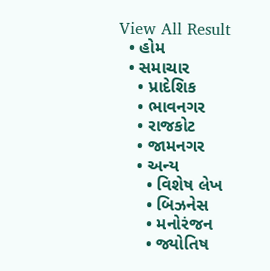View All Result
  • હોમ
  • સમાચાર
    • પ્રાદેશિક
    • ભાવનગર
    • રાજકોટ
    • જામનગર
    • અન્ય
      • વિશેષ લેખ
      • બિઝનેસ
      • મનોરંજન
      • જ્યોતિષ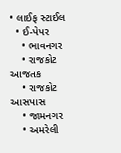• લાઈફ સ્ટાઈલ
  • ઈ-પેપર
    • ભાવનગર
    • રાજકોટ આજતક
    • રાજકોટ આસપાસ
    • જામનગર
    • અમરેલી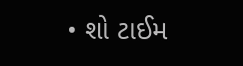• શો ટાઈમ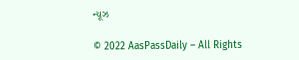ન્યૂઝ

© 2022 AasPassDaily – All Rights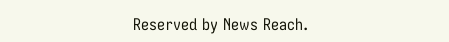Reserved by News Reach.